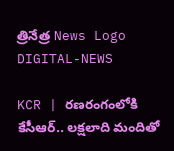త్రినేత్ర News Logo
DIGITAL-NEWS

KCR | రణరంగంలోకి కేసీఆర్.. లక్షలాది మందితో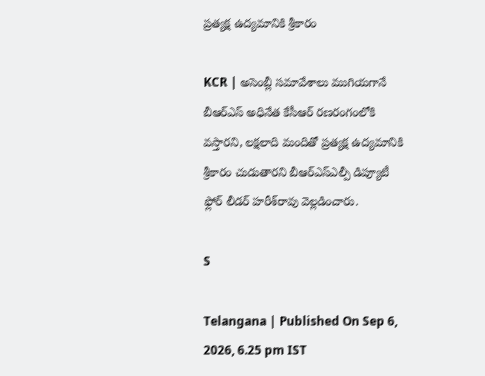ప్రత్యక్ష ఉద్యమానికి శ్రీకారం

KCR | అసెంబ్లీ స‌మావేశాలు ముగియ‌గానే బీఆర్ఎస్ అధినేత కేసీఆర్ రణ‌రంగంలోకి వ‌స్తార‌ని, ల‌క్ష‌లాది మందితో ప్ర‌త్య‌క్ష ఉద్య‌మానికి శ్రీకారం చుడుతార‌ని బీఆర్ఎస్ఎల్పీ డిప్యూటీ ఫ్లోర్ లీడ‌ర్ హ‌రీశ్‌రావు వెల్ల‌డించారు.

S

Telangana | Published On Sep 6, 2026, 6.25 pm IST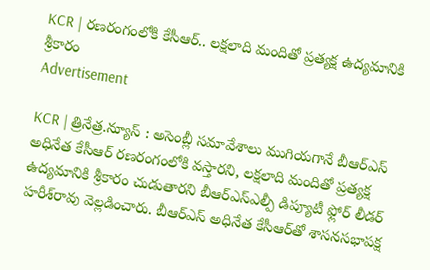KCR | రణరంగంలోకి కేసీఆర్.. లక్షలాది మందితో ప్రత్యక్ష ఉద్యమానికి శ్రీకారం
Advertisement

KCR | త్రినేత్ర‌.న్యూస్ : అసెంబ్లీ స‌మావేశాలు ముగియ‌గానే బీఆర్ఎస్ అధినేత కేసీఆర్ రణ‌రంగంలోకి వ‌స్తార‌ని, ల‌క్ష‌లాది మందితో ప్ర‌త్య‌క్ష ఉద్య‌మానికి శ్రీకారం చుడుతార‌ని బీఆర్ఎస్ఎల్పీ డిప్యూటీ ఫ్లోర్ లీడ‌ర్ హ‌రీశ్‌రావు వెల్ల‌డించారు. బీఆర్ఎస్ అధినేత కేసీఆర్‌తో శాస‌న‌స‌భాప‌క్ష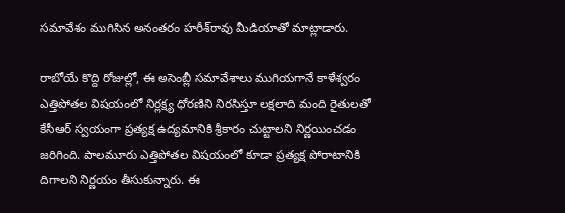స‌మావేశం ముగిసిన అనంత‌రం హ‌రీశ్‌రావు మీడియాతో మాట్లాడారు.

రాబోయే కొద్ది రోజుల్లో, ఈ అసెంబ్లీ స‌మావేశాలు ముగియ‌గానే కాళేశ్వ‌రం ఎత్తిపోత‌ల విష‌యంలో నిర్ల‌క్ష్య ధోర‌ణిని నిర‌సిస్తూ ల‌క్ష‌లాది మంది రైతుల‌తో కేసీఆర్ స్వ‌యంగా ప్ర‌త్య‌క్ష ఉద్య‌మానికి శ్రీకారం చుట్టాల‌ని నిర్ణ‌యించ‌డం జ‌రిగింది. పాల‌మూరు ఎత్తిపోత‌ల విష‌యంలో కూడా ప్ర‌త్య‌క్ష పోరాటానికి దిగాల‌ని నిర్ణ‌యం తీసుకున్నారు. ఈ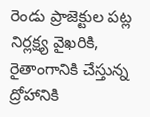రెండు ప్రాజెక్టుల ప‌ట్ల‌ నిర్ల‌క్ష్య వైఖ‌రికి, రైతాంగానికి చేస్తున్న ద్రోహానికి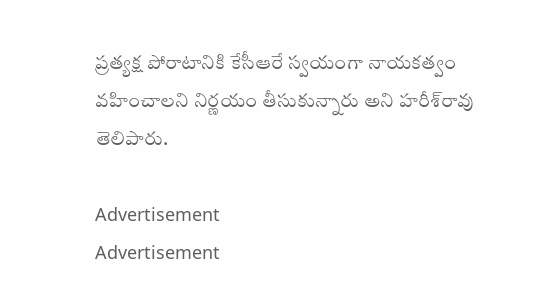ప్ర‌త్య‌క్ష పోరాటానికి కేసీఆరే స్వ‌యంగా నాయ‌క‌త్వం వ‌హించాల‌ని నిర్ణ‌యం తీసుకున్నారు అని హ‌రీశ్‌రావు తెలిపారు.

Advertisement
Advertisement